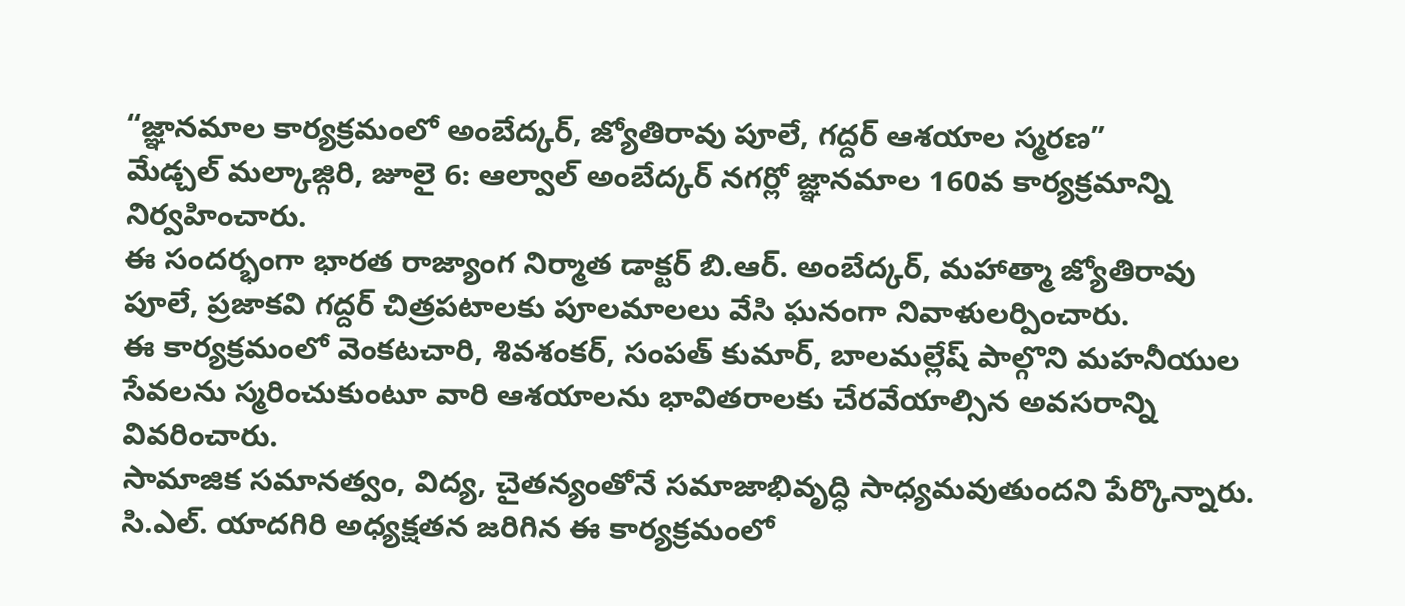“జ్ఞానమాల కార్యక్రమంలో అంబేద్కర్, జ్యోతిరావు పూలే, గద్దర్ ఆశయాల స్మరణ”
మేడ్చల్ మల్కాజ్గిరి, జూలై 6: ఆల్వాల్ అంబేద్కర్ నగర్లో జ్ఞానమాల 160వ కార్యక్రమాన్ని నిర్వహించారు.
ఈ సందర్భంగా భారత రాజ్యాంగ నిర్మాత డాక్టర్ బి.ఆర్. అంబేద్కర్, మహాత్మా జ్యోతిరావు పూలే, ప్రజాకవి గద్దర్ చిత్రపటాలకు పూలమాలలు వేసి ఘనంగా నివాళులర్పించారు.
ఈ కార్యక్రమంలో వెంకటచారి, శివశంకర్, సంపత్ కుమార్, బాలమల్లేష్ పాల్గొని మహనీయుల సేవలను స్మరించుకుంటూ వారి ఆశయాలను భావితరాలకు చేరవేయాల్సిన అవసరాన్ని వివరించారు.
సామాజిక సమానత్వం, విద్య, చైతన్యంతోనే సమాజాభివృద్ధి సాధ్యమవుతుందని పేర్కొన్నారు.
సి.ఎల్. యాదగిరి అధ్యక్షతన జరిగిన ఈ కార్యక్రమంలో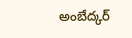అంబేద్కర్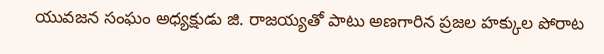యువజన సంఘం అధ్యక్షుడు జి. రాజయ్యతో పాటు అణగారిన ప్రజల హక్కుల పోరాట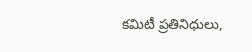కమిటీ ప్రతినిధులు,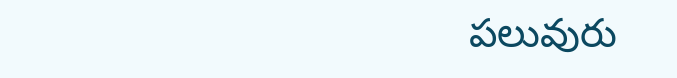పలువురు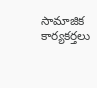సామాజిక కార్యకర్తలు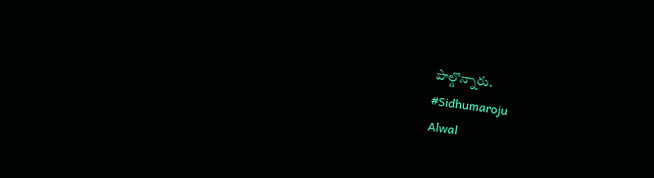పాల్గొన్నారు.
#Sidhumaroju
Alwal